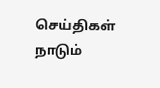செய்திகள் நாடும்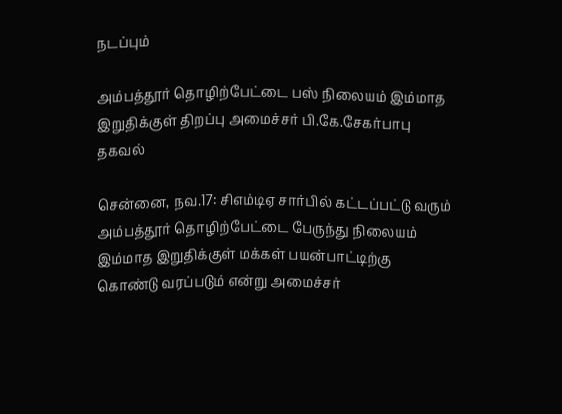நடப்பும்

அம்பத்தூர் தொழிற்பேட்டை பஸ் நிலையம் இம்மாத இறுதிக்குள் திறப்பு அமைச்சர் பி.கே.சேகர்பாபு தகவல்

சென்னை, நவ.17: சிஎம்டிஏ சார்பில் கட்டப்பட்டு வரும் அம்பத்தூர் தொழிற்பேட்டை பேருந்து நிலையம் இம்மாத இறுதிக்குள் மக்கள் பயன்பாட்டிற்கு கொண்டு வரப்படும் என்று அமைச்சர்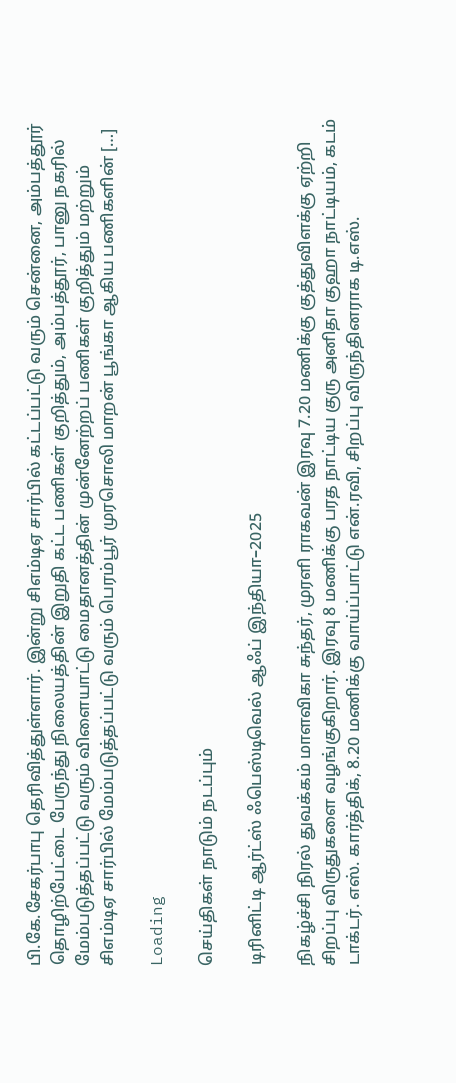பி.கே.சேகர்பாபு தெரிவித்துள்ளார். இன்று சிஎம்டிஏ சார்பில் கட்டப்பட்டு வரும் சென்னை, அம்பத்தூர் தொழிற்பேட்டை பேருந்து நிலையத்தின் இறுதி கட்ட பணிகள் குறித்தும், அம்பத்தூர், பானு நகரில் மேம்படுத்தப்பட்டு வரும் விளையாட்டு மைதானத்தின் முன்னேற்றப் பணிகள் குறித்தும் மற்றும் சிஎம்டிஏ சார்பில் மேம்படுத்தப்பட்டு வரும் பெரம்பூர் முரசொலி மாறன் பூங்கா ஆகிய பணிகளின் […]

Loading

செய்திகள் நாடும் நடப்பும்

டிரினிட்டி ஆர்ட்ஸ் ஃபெஸ்டிவெல் ஆஃப் இந்தியா–2025

நிகழ்ச்சி நிரல் துவக்கம் மாளவிகா சுந்தர், முரளி ராகவன் இரவு 7.20 மணிக்கு குத்துவிளக்கு ஏற்றி சிறப்பு விருதுகளை வழங்குகிறார். இரவு 8 மணிக்கு பரத நாட்டிய குரு அனிதா குஹா நாட்டியம், கடம் டாக்டர். எஸ். கார்த்திக், 8.20 மணிக்கு வாய்ப்பாட்டு என்.ரவி, சிறப்பு விருந்தினராக டி.எஸ்.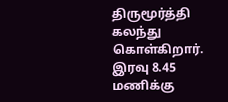திருமூர்த்தி கலந்து கொள்கிறார். இரவு 8.45 மணிக்கு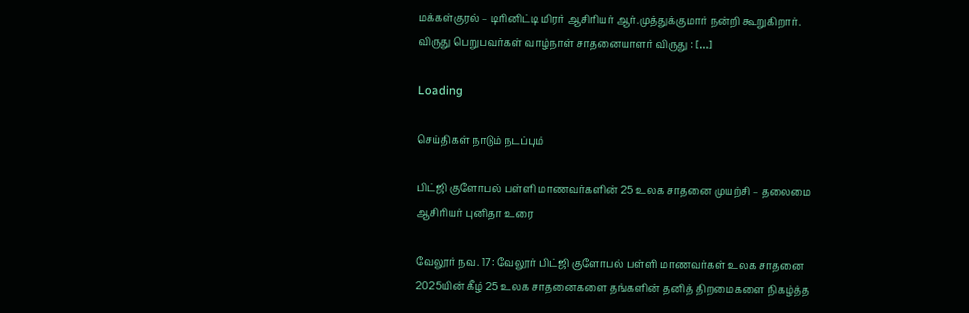மக்கள்குரல் – டிரினிட்டி மிரர் ஆசிரியர் ஆர்.முத்துக்குமார் நன்றி கூறுகிறார். விருது பெறுபவர்கள் வாழ்நாள் சாதனையாளர் விருது : […]

Loading

செய்திகள் நாடும் நடப்பும்

பிட்ஜி குளோபல் பள்ளி மாணவர்களின் 25 உலக சாதனை முயற்சி – தலைமை ஆசிரியர் புனிதா உரை

வேலூர் நவ. 17: வேலூர் பிட்ஜி குளோபல் பள்ளி மாணவர்கள் உலக சாதனை 2025யின் கீழ் 25 உலக சாதனைகளை தங்களின் தனித் திறமைகளை நிகழ்த்த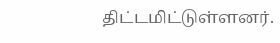திட்டமிட்டுள்ளனர்.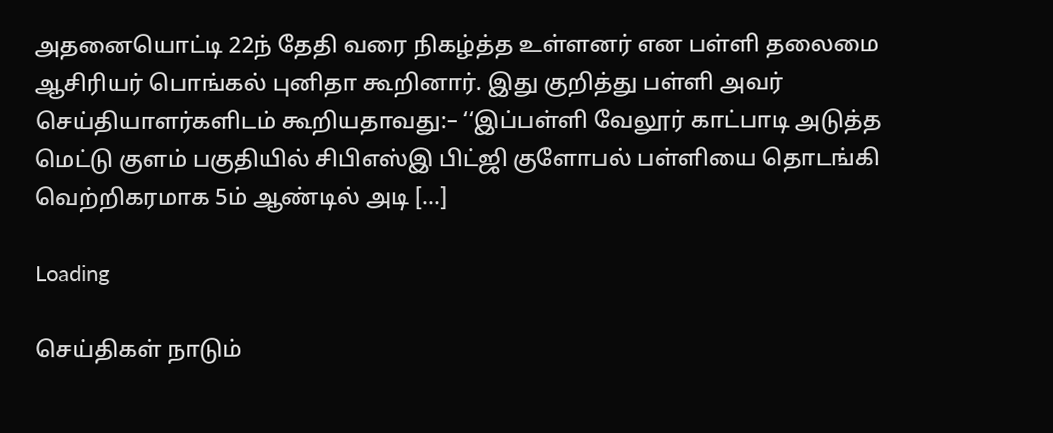அதனையொட்டி 22ந் தேதி வரை நிகழ்த்த உள்ளனர் என பள்ளி தலைமை ஆசிரியர் பொங்கல் புனிதா கூறினார். இது குறித்து பள்ளி அவர் செய்தியாளர்களிடம் கூறியதாவது:– ‘‘இப்பள்ளி வேலூர் காட்பாடி அடுத்த மெட்டு குளம் பகுதியில் சிபிஎஸ்இ பிட்ஜி குளோபல் பள்ளியை தொடங்கி வெற்றிகரமாக 5ம் ஆண்டில் அடி […]

Loading

செய்திகள் நாடும்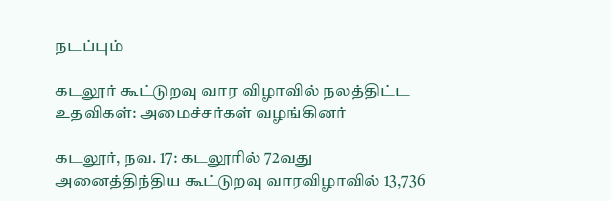நடப்பும்

கடலூர் கூட்டுறவு வார விழாவில் நலத்திட்ட உதவிகள்: அமைச்சர்கள் வழங்கினர்

கடலூர், நவ. 17: கடலூரில் 72வது அனைத்திந்திய கூட்டுறவு வாரவிழாவில் 13,736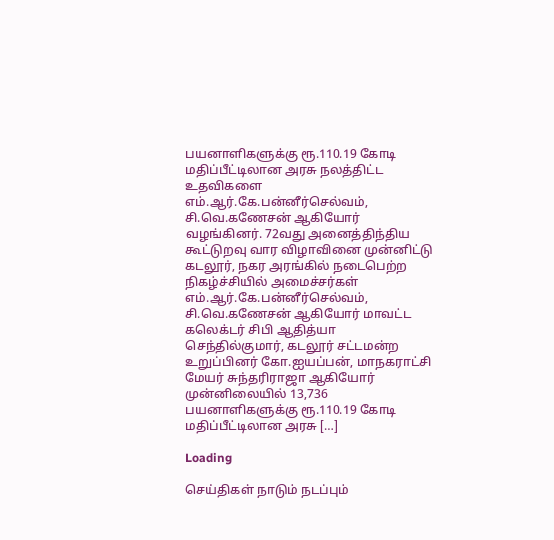பயனாளிகளுக்கு ரூ.110.19 கோடி மதிப்பீட்டிலான அரசு நலத்திட்ட உதவிகளை எம்.ஆர்.கே.பன்னீர்செல்வம், சி.வெ.கணேசன் ஆகியோர் வழங்கினர். 72வது அனைத்திந்திய கூட்டுறவு வார விழாவினை முன்னிட்டு கடலூர், நகர அரங்கில் நடைபெற்ற நிகழ்ச்சியில் அமைச்சர்கள் எம்.ஆர்.கே.பன்னீர்செல்வம், சி.வெ.கணேசன் ஆகியோர் மாவட்ட கலெக்டர் சிபி ஆதித்யா செந்தில்குமார், கடலூர் சட்டமன்ற உறுப்பினர் கோ.ஐயப்பன், மாநகராட்சி மேயர் சுந்தரிராஜா ஆகியோர் முன்னிலையில் 13,736 பயனாளிகளுக்கு ரூ.110.19 கோடி மதிப்பீட்டிலான அரசு […]

Loading

செய்திகள் நாடும் நடப்பும்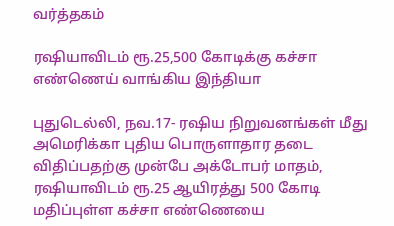வர்த்தகம்

ரஷியாவிடம் ரூ.25,500 கோடிக்கு கச்சா எண்ணெய் வாங்கிய இந்தியா

புதுடெல்லி, நவ.17- ரஷிய நிறுவனங்கள் மீது அமெரிக்கா புதிய பொருளாதார தடை விதிப்பதற்கு முன்பே அக்டோபர் மாதம், ரஷியாவிடம் ரூ.25 ஆயிரத்து 500 கோடி மதிப்புள்ள கச்சா எண்ணெயை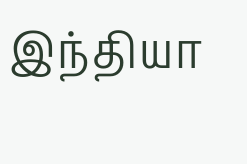இந்தியா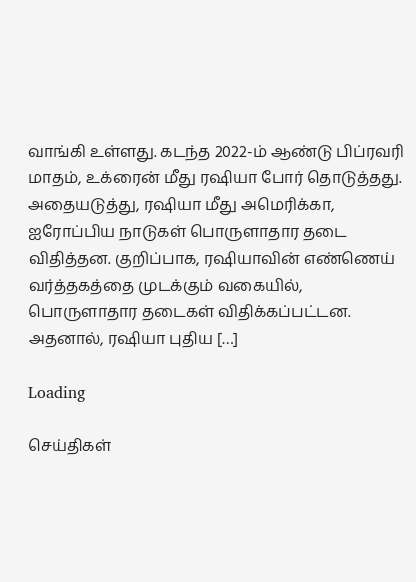வாங்கி உள்ளது. கடந்த 2022-ம் ஆண்டு பிப்ரவரி மாதம், உக்ரைன் மீது ரஷியா போர் தொடுத்தது. அதையடுத்து, ரஷியா மீது அமெரிக்கா, ஐரோப்பிய நாடுகள் பொருளாதார தடை விதித்தன. குறிப்பாக, ரஷியாவின் எண்ணெய் வர்த்தகத்தை முடக்கும் வகையில், பொருளாதார தடைகள் விதிக்கப்பட்டன. அதனால், ரஷியா புதிய […]

Loading

செய்திகள்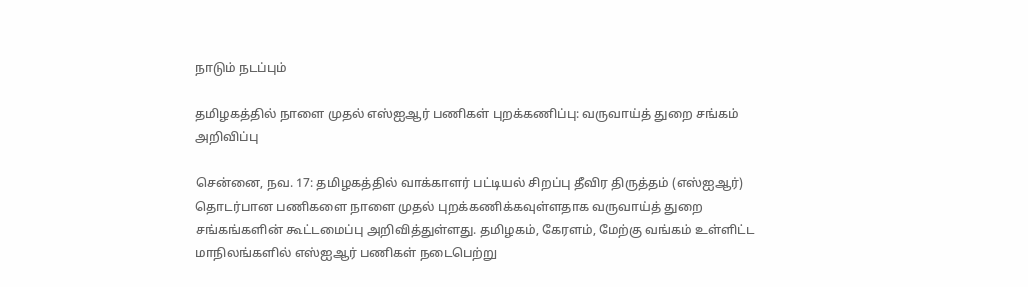நாடும் நடப்பும்

தமிழகத்தில் நாளை முதல் எஸ்ஐஆர் பணிகள் புறக்கணிப்பு: வருவாய்த் துறை சங்கம் அறிவிப்பு

சென்னை, நவ. 17: தமிழகத்தில் வாக்காளர் பட்டியல் சிறப்பு தீவிர திருத்தம் (எஸ்ஐஆர்) தொடர்பான பணிகளை நாளை முதல் புறக்கணிக்கவுள்ளதாக வருவாய்த் துறை சங்கங்களின் கூட்டமைப்பு அறிவித்துள்ளது. தமிழகம், கேரளம், மேற்கு வங்கம் உள்ளிட்ட மாநிலங்களில் எஸ்ஐஆர் பணிகள் நடைபெற்று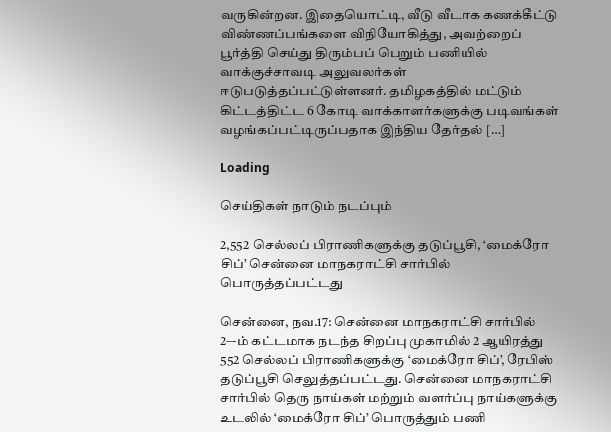வருகின்றன. இதையொட்டி, வீடு வீடாக கணக்கீட்டு விண்ணப்பங்களை விநியோகித்து, அவற்றைப் பூர்த்தி செய்து திரும்பப் பெறும் பணியில் வாக்குச்சாவடி அலுவலர்கள் ஈடுபடுத்தப்பட்டுள்ளனர். தமிழகத்தில் மட்டும் கிட்டத்திட்ட 6 கோடி வாக்காளர்களுக்கு படிவங்கள் வழங்கப்பட்டிருப்பதாக இந்திய தேர்தல் […]

Loading

செய்திகள் நாடும் நடப்பும்

2,552 செல்லப் பிராணிகளுக்கு தடுப்பூசி, ‘மைக்ரோ சிப்’ சென்னை மாநகராட்சி சார்பில் பொருத்தப்பட்டது

சென்னை, நவ.17: சென்னை மாநகராட்சி சார்பில் 2–-ம் கட்டமாக நடந்த சிறப்பு முகாமில் 2 ஆயிரத்து 552 செல்லப் பிராணிகளுக்கு ‘மைக்ரோ சிப்’, ரேபிஸ் தடுப்பூசி செலுத்தப்பட்டது. சென்னை மாநகராட்சி சார்பில் தெரு நாய்கள் மற்றும் வளர்ப்பு நாய்களுக்கு உடலில் ‘மைக்ரோ சிப்’ பொருத்தும் பணி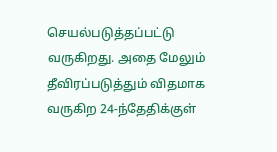செயல்படுத்தப்பட்டு வருகிறது. அதை மேலும் தீவிரப்படுத்தும் விதமாக வருகிற 24-ந்தேதிக்குள்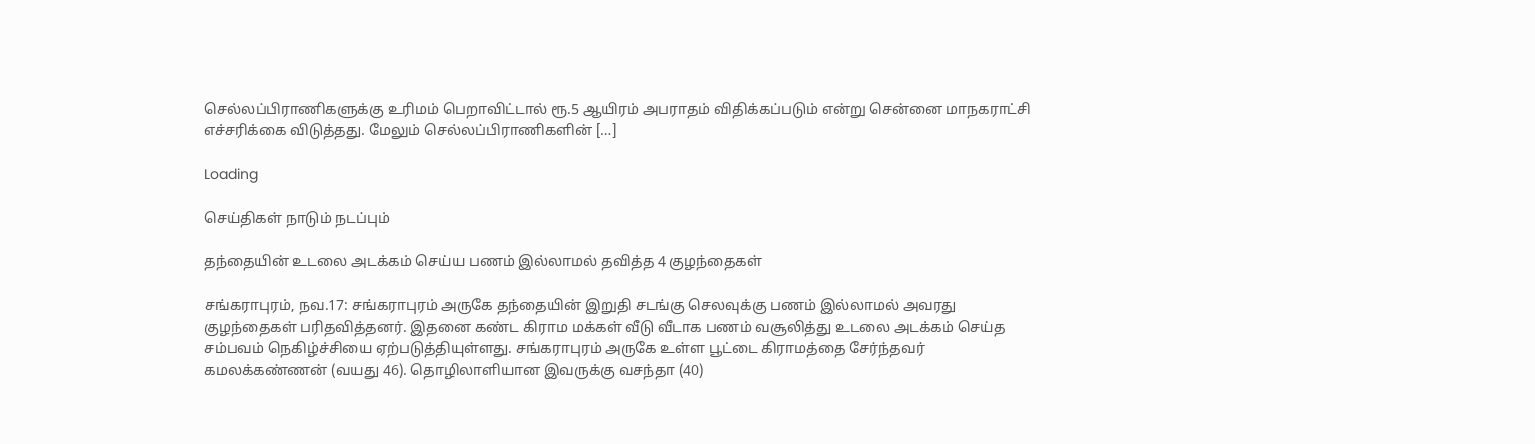செல்லப்பிராணிகளுக்கு உரிமம் பெறாவிட்டால் ரூ.5 ஆயிரம் அபராதம் விதிக்கப்படும் என்று சென்னை மாநகராட்சி எச்சரிக்கை விடுத்தது. மேலும் செல்லப்பிராணிகளின் […]

Loading

செய்திகள் நாடும் நடப்பும்

தந்தையின் உடலை அடக்கம் செய்ய பணம் இல்லாமல் தவித்த 4 குழந்தைகள்

சங்கராபுரம், நவ.17: சங்கராபுரம் அருகே தந்தையின் இறுதி சடங்கு செலவுக்கு பணம் இல்லாமல் அவரது குழந்தைகள் பரிதவித்தனர். இதனை கண்ட கிராம மக்கள் வீடு வீடாக பணம் வசூலித்து உடலை அடக்கம் செய்த சம்பவம் நெகிழ்ச்சியை ஏற்படுத்தியுள்ளது. சங்கராபுரம் அருகே உள்ள பூட்டை கிராமத்தை சேர்ந்தவர் கமலக்கண்ணன் (வயது 46). தொழிலாளியான இவருக்கு வசந்தா (40)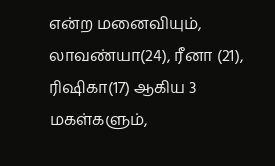என்ற மனைவியும், லாவண்யா(24), ரீனா (21), ரிஷிகா(17) ஆகிய 3 மகள்களும்,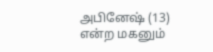அபினேஷ் (13) என்ற மகனும்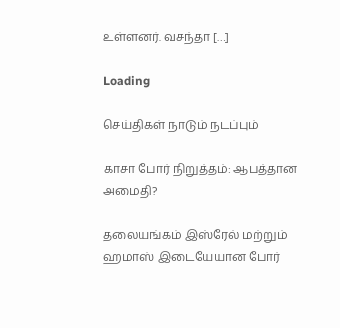உள்ளனர். வசந்தா […]

Loading

செய்திகள் நாடும் நடப்பும்

காசா போர் நிறுத்தம்: ஆபத்தான அமைதி?

தலையங்கம் இஸ்ரேல் மற்றும் ஹமாஸ் இடையேயான போர்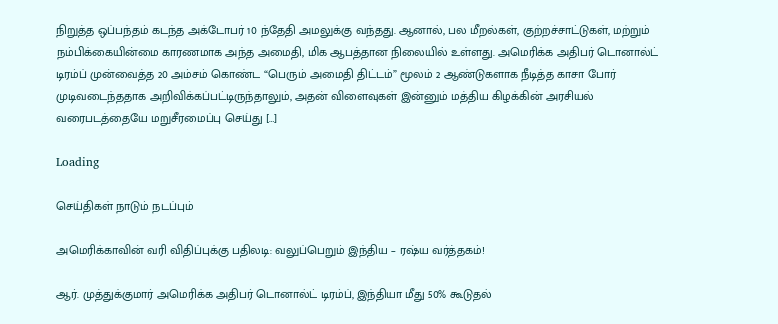நிறுத்த ஒப்பந்தம் கடந்த அக்டோபர் 10 ந்தேதி அமலுக்கு வந்தது. ஆனால், பல மீறல்கள், குற்றச்சாட்டுகள், மற்றும் நம்பிக்கையின்மை காரணமாக அந்த அமைதி, மிக ஆபத்தான நிலையில் உள்ளது. அமெரிக்க அதிபர் டொனால்ட் டிரம்ப் முன்வைத்த 20 அம்சம் கொண்ட “பெரும் அமைதி திட்டம்” மூலம் 2 ஆண்டுகளாக நீடித்த காசா போர் முடிவடைந்ததாக அறிவிக்கப்பட்டிருந்தாலும், அதன் விளைவுகள் இன்னும் மத்திய கிழக்கின் அரசியல் வரைபடத்தையே மறுசீரமைப்பு செய்து […]

Loading

செய்திகள் நாடும் நடப்பும்

அமெரிக்காவின் வரி விதிப்புக்கு பதிலடி: வலுப்பெறும் இந்திய – ரஷ்ய வர்த்தகம்!

ஆர். முத்துக்குமார் அமெரிக்க அதிபர் டொனால்ட் டிரம்ப், இந்தியா மீது 50% கூடுதல்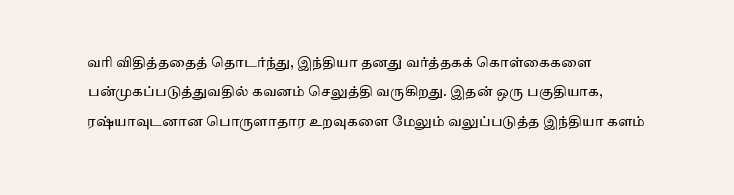வரி விதித்ததைத் தொடர்ந்து, இந்தியா தனது வர்த்தகக் கொள்கைகளை பன்முகப்படுத்துவதில் கவனம் செலுத்தி வருகிறது. இதன் ஒரு பகுதியாக, ரஷ்யாவுடனான பொருளாதார உறவுகளை மேலும் வலுப்படுத்த இந்தியா களம்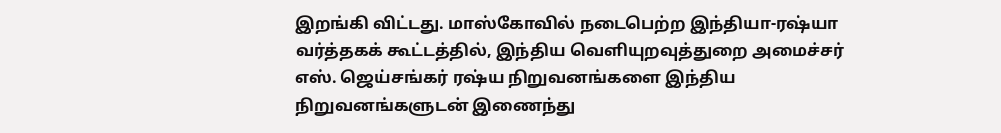இறங்கி விட்டது. மாஸ்கோவில் நடைபெற்ற இந்தியா-ரஷ்யா வர்த்தகக் கூட்டத்தில், இந்திய வெளியுறவுத்துறை அமைச்சர் எஸ். ஜெய்சங்கர் ரஷ்ய நிறுவனங்களை இந்திய நிறுவனங்களுடன் இணைந்து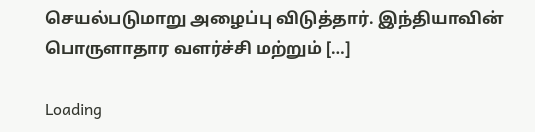செயல்படுமாறு அழைப்பு விடுத்தார். இந்தியாவின் பொருளாதார வளர்ச்சி மற்றும் […]

Loading